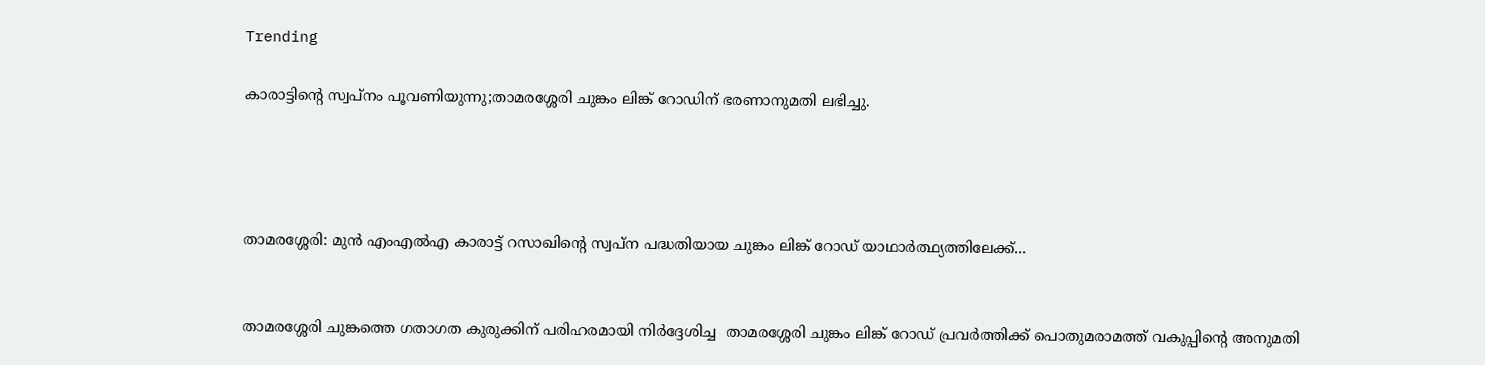Trending

കാരാട്ടിൻ്റെ സ്വപ്നം പൂവണിയുന്നു;താമരശ്ശേരി ചുങ്കം ലിങ്ക് റോഡിന് ഭരണാനുമതി ലഭിച്ചു.




താമരശ്ശേരി: മുൻ എംഎൽഎ കാരാട്ട് റസാഖിൻ്റെ സ്വപ്ന പദ്ധതിയായ ചുങ്കം ലിങ്ക് റോഡ് യാഥാർത്ഥ്യത്തിലേക്ക്...


താമരശ്ശേരി ചുങ്കത്തെ ഗതാഗത കുരുക്കിന് പരിഹരമായി നിർദ്ദേശിച്ച  താമരശ്ശേരി ചുങ്കം ലിങ്ക് റോഡ് പ്രവർത്തിക്ക് പൊതുമരാമത്ത് വകുപ്പിന്റെ അനുമതി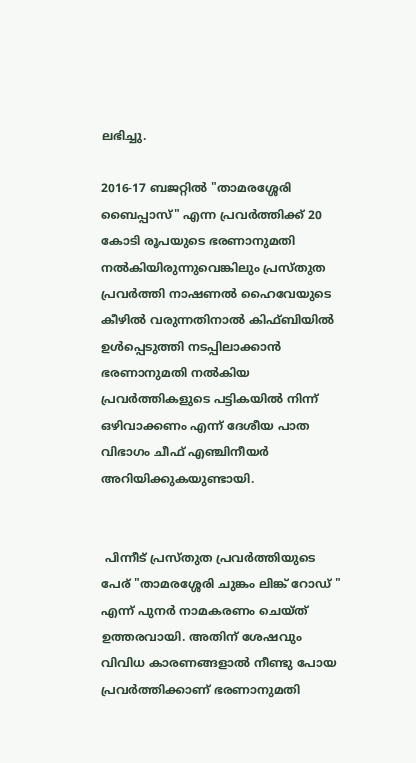ലഭിച്ചു.

2016-17 ബജറ്റിൽ "താമരശ്ശേരി ബൈപ്പാസ്" എന്ന പ്രവർത്തിക്ക് 20 കോടി രൂപയുടെ ഭരണാനുമതി നൽകിയിരുന്നുവെങ്കിലും പ്രസ്തുത പ്രവർത്തി നാഷണൽ ഹൈവേയുടെ കീഴിൽ വരുന്നതിനാൽ കിഫ്‌ബിയിൽ ഉൾപ്പെടുത്തി നടപ്പിലാക്കാൻ ഭരണാനുമതി നൽകിയ പ്രവർത്തികളുടെ പട്ടികയിൽ നിന്ന് ഒഴിവാക്കണം എന്ന് ദേശീയ പാത വിഭാഗം ചീഫ് എഞ്ചിനീയർ അറിയിക്കുകയുണ്ടായി.


 പിന്നീട് പ്രസ്തുത പ്രവർത്തിയുടെ പേര് "താമരശ്ശേരി ചുങ്കം ലിങ്ക് റോഡ് " എന്ന് പുനർ നാമകരണം ചെയ്ത് ഉത്തരവായി. അതിന് ശേഷവും വിവിധ കാരണങ്ങളാൽ നീണ്ടു പോയ പ്രവർത്തിക്കാണ് ഭരണാനുമതി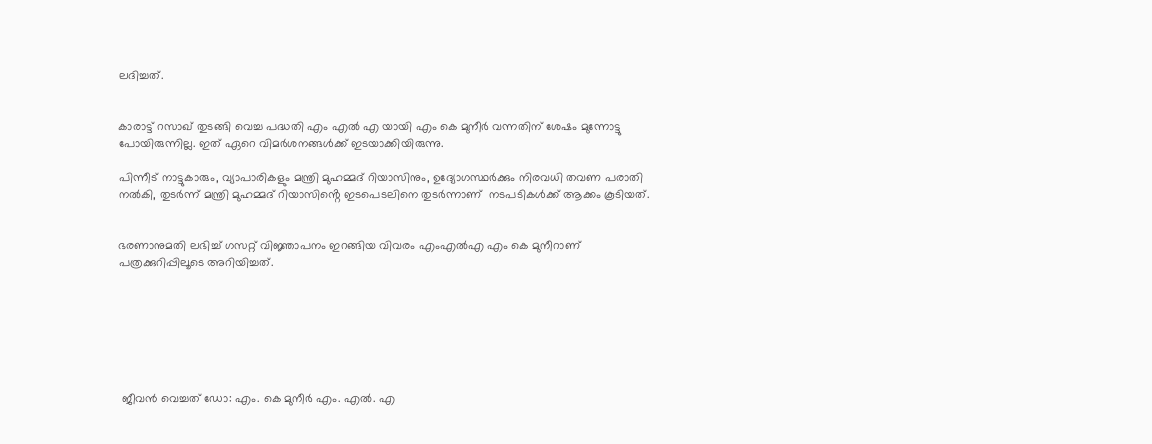ലദിച്ചത്.


കാരാട്ട് റസാഖ് തുടങ്ങി വെച്ച പദ്ധതി എം എൽ എ യായി എം കെ മുനീർ വന്നതിന് ശേഷം മുന്നോട്ടു പോയിരുന്നില്ല. ഇത് ഏറെ വിമർശനങ്ങൾക്ക് ഇടയാക്കിയിരുന്നു.

പിന്നീട് നാട്ടുകാരും, വ്യാപാരികളും മന്ത്രി മുഹമ്മദ് റിയാസിനും, ഉദ്യോഗസ്ഥർക്കും നിരവധി തവണ പരാതി നൽകി, തുടർന്ന് മന്ത്രി മുഹമ്മദ് റിയാസിൻ്റെ ഇടപെടലിനെ തുടർന്നാണ്  നടപടികൾക്ക് ആക്കം കൂടിയത്.


ഭരണാനുമതി ലഭിച്ച് ഗസറ്റ് വിജ്ഞാപനം ഇറങ്ങിയ വിവരം എംഎൽഎ എം കെ മുനീറാണ് പത്രക്കുറിപ്പിലൂടെ അറിയിച്ചത്.







 ജീവൻ വെച്ചത് ഡോ: എം. കെ മുനീർ എം. എൽ. എ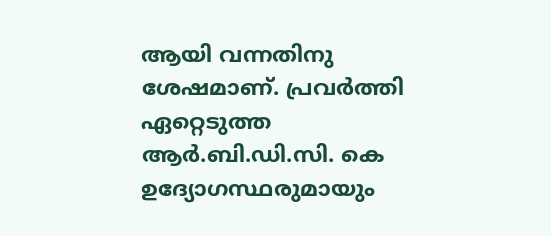ആയി വന്നതിനു ശേഷമാണ്. പ്രവർത്തി ഏറ്റെടുത്ത ആർ.ബി.ഡി.സി. കെ ഉദ്യോഗസ്ഥരുമായും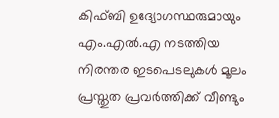കിഫ്‌ബി ഉദ്യോഗസ്ഥരുമായും എം.എൽ.എ നടത്തിയ നിരന്തര ഇടപെടലുകൾ മൂലം പ്രസ്തുത പ്രവർത്തിക്ക് വീണ്ടും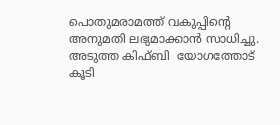പൊതുമരാമത്ത് വകുപ്പിന്റെ അനുമതി ലഭ്യമാക്കാൻ സാധിച്ചു. അടുത്ത കിഫ്‌ബി  യോഗത്തോട് കൂടി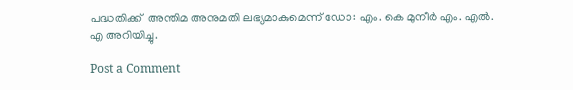പദ്ധതിക്ക്  അന്തിമ അനുമതി ലഭ്യമാകുമെന്ന് ഡോ: എം. കെ മുനീർ എം. എൽ. എ അറിയിച്ചു.

Post a Comment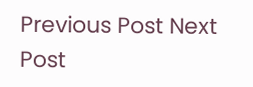Previous Post Next Post